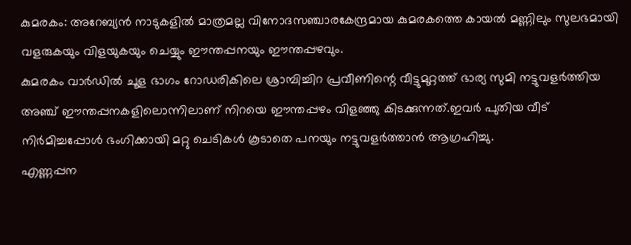കുമരകം: അറേബ്യൻ നാടുകളിൽ മാത്രമല്ല വിനോദസഞ്ചാരകേന്ദ്രമായ കുമരകത്തെ കായൽ മണ്ണിലും സുലഭമായി വളരുകയും വിളയുകയും ചെയ്യും ഈന്തപ്പനയും ഈന്തപ്പഴവും.
കുമരകം വാർഡിൽ ചൂള ഭാഗം റോഡരികിലെ ശ്രാമ്പിച്ചിറ പ്രവീണിന്റെ വീട്ടുമുറ്റത്ത് ഭാര്യ സുമി നട്ടുവളർത്തിയ അഞ്ച് ഈന്തപ്പനകളിലൊന്നിലാണ് നിറയെ ഈന്തപ്പഴം വിളഞ്ഞു കിടക്കുന്നത്.ഇവർ പുതിയ വീട് നിർമിച്ചപ്പോൾ ഭംഗിക്കായി മറ്റു ചെടികൾ കൂടാതെ പനയും നട്ടുവളർത്താൻ ആഗ്രഹിച്ചു.
എണ്ണപ്പന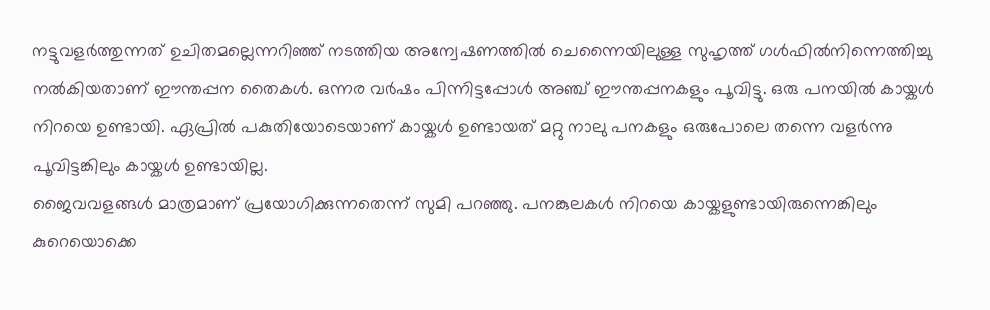നട്ടുവളർത്തുന്നത് ഉചിതമല്ലെന്നറിഞ്ഞ് നടത്തിയ അന്വേഷണത്തിൽ ചെന്നൈയിലുള്ള സുഹൃത്ത് ഗൾഫിൽനിന്നെത്തിച്ചു നൽകിയതാണ് ഈന്തപ്പന തൈകൾ. ഒന്നര വർഷം പിന്നിട്ടപ്പോൾ അഞ്ച് ഈന്തപ്പനകളും പൂവിട്ടു. ഒരു പനയിൽ കായ്കൾ നിറയെ ഉണ്ടായി. ഏപ്രിൽ പകുതിയോടെയാണ് കായ്കൾ ഉണ്ടായത് മറ്റു നാലു പനകളും ഒരുപോലെ തന്നെ വളർന്നു പൂവിട്ടങ്കിലും കായ്കൾ ഉണ്ടായില്ല.
ജൈവവളങ്ങൾ മാത്രമാണ് പ്രയോഗിക്കുന്നതെന്ന് സുമി പറഞ്ഞു. പനങ്കുലകൾ നിറയെ കായ്കളുണ്ടായിരുന്നെങ്കിലും കുറെയൊക്കെ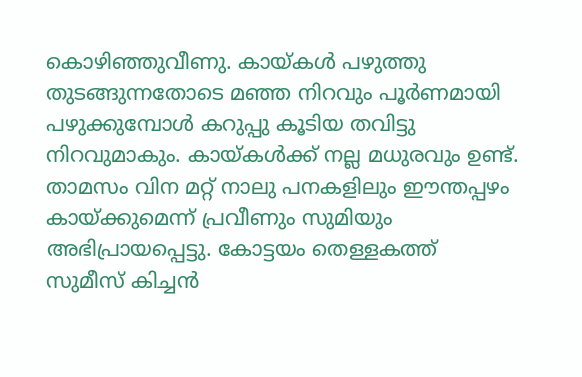കൊഴിഞ്ഞുവീണു. കായ്കൾ പഴുത്തു തുടങ്ങുന്നതോടെ മഞ്ഞ നിറവും പൂർണമായി പഴുക്കുമ്പോൾ കറുപ്പു കൂടിയ തവിട്ടു നിറവുമാകും. കായ്കൾക്ക് നല്ല മധുരവും ഉണ്ട്. താമസം വിന മറ്റ് നാലു പനകളിലും ഈന്തപ്പഴം കായ്ക്കുമെന്ന് പ്രവീണും സുമിയും അഭിപ്രായപ്പെട്ടു. കോട്ടയം തെള്ളകത്ത് സുമീസ് കിച്ചൻ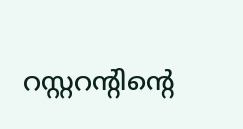റസ്റ്ററന്റിന്റെ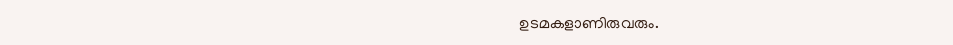ഉടമകളാണിരുവരും.